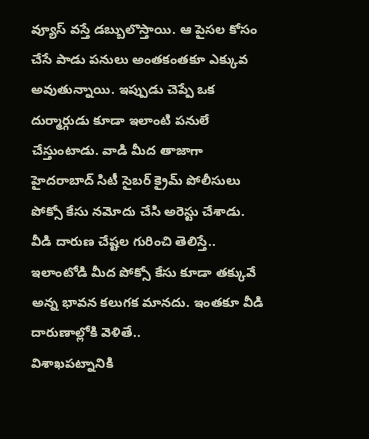వ్యూస్ వస్తే డబ్బులొస్తాయి. ఆ పైసల కోసం చేసే పాడు పనులు అంతకంతకూ ఎక్కువ అవుతున్నాయి. ఇప్పుడు చెప్పే ఒక దుర్మార్గుడు కూడా ఇలాంటి పనులే చేస్తుంటాడు. వాడి మీద తాజాగా హైదరాబాద్ సిటీ సైబర్ క్రైమ్ పోలీసులు పోక్సో కేసు నమోదు చేసి అరెస్టు చేశాడు. వీడి దారుణ చేష్టల గురించి తెలిస్తే.. ఇలాంటోడి మీద పోక్సో కేసు కూడా తక్కువే అన్న భావన కలుగక మానదు. ఇంతకూ వీడి దారుణాల్లోకి వెళితే..
విశాఖపట్నానికి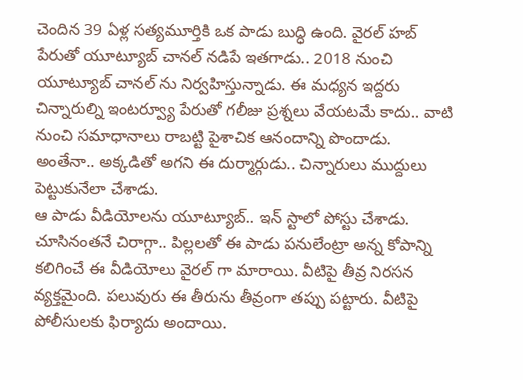చెందిన 39 ఏళ్ల సత్యమూర్తికి ఒక పాడు బుద్ధి ఉంది. వైరల్ హబ్ పేరుతో యూట్యూబ్ చానల్ నడిపే ఇతగాడు.. 2018 నుంచి యూట్యూబ్ చానల్ ను నిర్వహిస్తున్నాడు. ఈ మధ్యన ఇద్దరు చిన్నారుల్ని ఇంటర్వ్యూ పేరుతో గలీజు ప్రశ్నలు వేయటమే కాదు.. వాటి నుంచి సమాధానాలు రాబట్టి పైశాచిక ఆనందాన్ని పొందాడు. అంతేనా.. అక్కడితో అగని ఈ దుర్మార్గుడు.. చిన్నారులు ముద్దులు పెట్టుకునేలా చేశాడు.
ఆ పాడు వీడియోలను యూట్యూబ్.. ఇన్ స్టాలో పోస్టు చేశాడు. చూసినంతనే చిరాగ్గా.. పిల్లలతో ఈ పాడు పనులేంట్రా అన్న కోపాన్ని కలిగించే ఈ వీడియోలు వైరల్ గా మారాయి. వీటిపై తీవ్ర నిరసన వ్యక్తమైంది. పలువురు ఈ తీరును తీవ్రంగా తప్పు పట్టారు. వీటిపై పోలీసులకు ఫిర్యాదు అందాయి.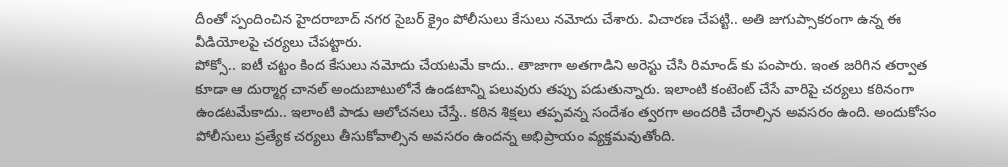దీంతో స్పందించిన హైదరాబాద్ నగర సైబర్ క్రైం పోలీసులు కేసులు నమోదు చేశారు. విచారణ చేపట్టి.. అతి జుగుప్సాకరంగా ఉన్న ఈ వీడియోలపై చర్యలు చేపట్టారు.
పోక్సో.. ఐటీ చట్టం కింద కేసులు నమోదు చేయటమే కాదు.. తాజాగా అతగాడిని అరెస్టు చేసి రిమాండ్ కు పంపారు. ఇంత జరిగిన తర్వాత కూడా ఆ దుర్మార్గ చానల్ అందుబాటులోనే ఉండటాన్ని పలువురు తప్పు పడుతున్నారు. ఇలాంటి కంటెంట్ చేసే వారిపై చర్యలు కఠినంగా ఉండటమేకాదు.. ఇలాంటి పాడు ఆలోచనలు చేస్తే.. కఠిన శిక్షలు తప్పవన్న సందేశం త్వరగా అందరికి చేరాల్సిన అవసరం ఉంది. అందుకోసం పోలీసులు ప్రత్యేక చర్యలు తీసుకోవాల్సిన అవసరం ఉందన్న అభిప్రాయం వ్యక్తమవుతోంది.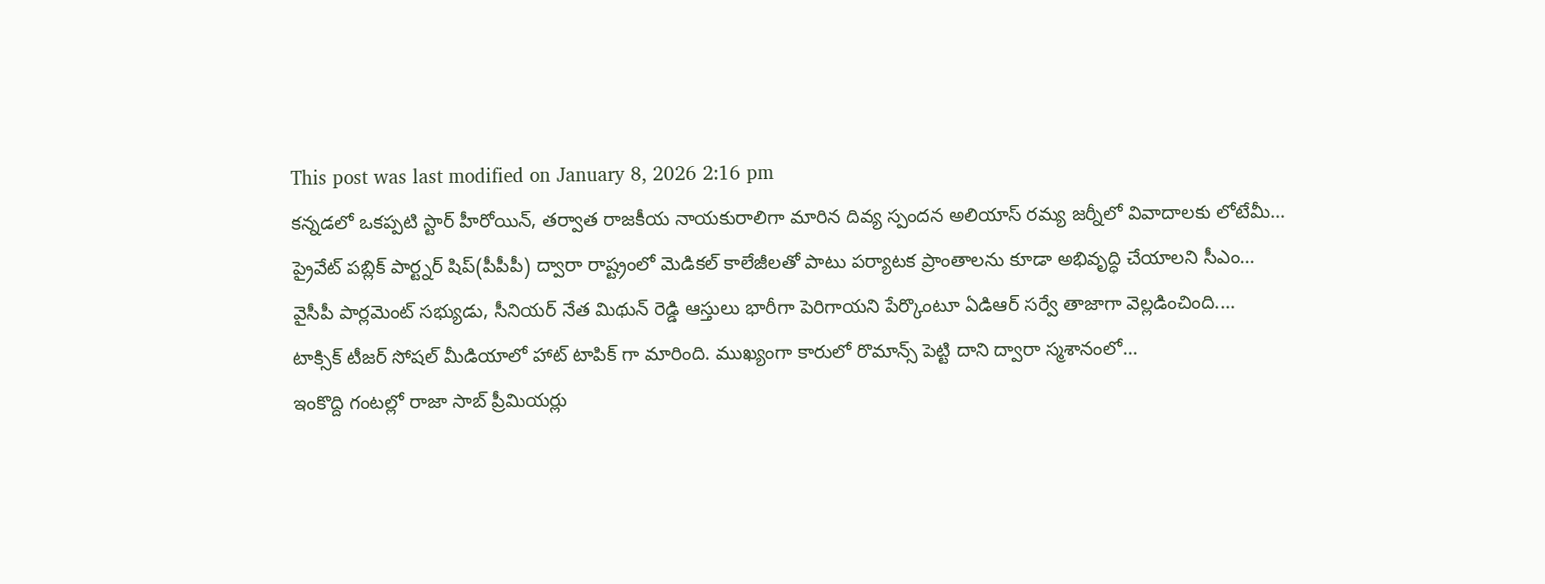This post was last modified on January 8, 2026 2:16 pm
కన్నడలో ఒకప్పటి స్టార్ హీరోయిన్, తర్వాత రాజకీయ నాయకురాలిగా మారిన దివ్య స్పందన అలియాస్ రమ్య జర్నీలో వివాదాలకు లోటేమీ…
ప్రైవేట్ పబ్లిక్ పార్ట్నర్ షిప్(పీపీపీ) ద్వారా రాష్ట్రంలో మెడికల్ కాలేజీలతో పాటు పర్యాటక ప్రాంతాలను కూడా అభివృద్ధి చేయాలని సీఎం…
వైసీపీ పార్లమెంట్ సభ్యుడు, సీనియర్ నేత మిథున్ రెడ్డి ఆస్తులు భారీగా పెరిగాయని పేర్కొంటూ ఏడిఆర్ సర్వే తాజాగా వెల్లడించింది.…
టాక్సిక్ టీజర్ సోషల్ మీడియాలో హాట్ టాపిక్ గా మారింది. ముఖ్యంగా కారులో రొమాన్స్ పెట్టి దాని ద్వారా స్మశానంలో…
ఇంకొద్ది గంటల్లో రాజా సాబ్ ప్రీమియర్లు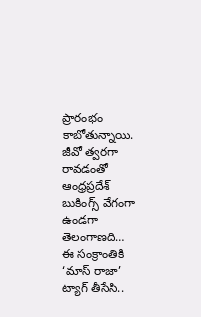ప్రారంభం కాబోతున్నాయి. జీవో త్వరగా రావడంతో ఆంధ్రప్రదేశ్ బుకింగ్స్ వేగంగా ఉండగా తెలంగాణది…
ఈ సంక్రాంతికి ‘మాస్ రాజా’ ట్యాగ్ తీసేసి..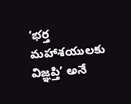‘భర్త మహాశయులకు విజ్ఞప్తి’ అనే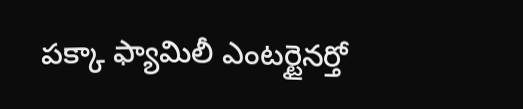పక్కా ఫ్యామిలీ ఎంటర్టైనర్తో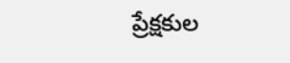ప్రేక్షకుల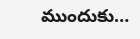ముందుకు…